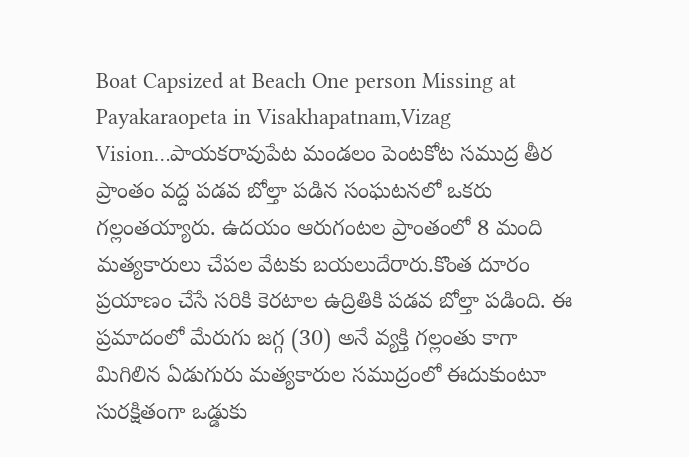Boat Capsized at Beach One person Missing at Payakaraopeta in Visakhapatnam,Vizag Vision…పాయకరావుపేట మండలం పెంటకోట సముద్ర తీర ప్రాంతం వద్ద పడవ బోల్తా పడిన సంఘటనలో ఒకరు గల్లంతయ్యారు. ఉదయం ఆరుగంటల ప్రాంతంలో 8 మంది మత్యకారులు చేపల వేటకు బయలుదేరారు.కొంత దూరం ప్రయాణం చేసే సరికి కెరటాల ఉద్రితికి పడవ బోల్తా పడింది. ఈ ప్రమాదంలో మేరుగు జగ్గ (30) అనే వ్యక్తి గల్లంతు కాగా మిగిలిన ఏడుగురు మత్యకారుల సముద్రంలో ఈదుకుంటూ సురక్షితంగా ఒడ్డుకు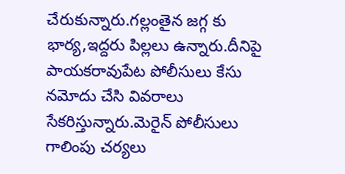చేరుకున్నారు.గల్లంతైన జగ్గ కు భార్య,ఇద్దరు పిల్లలు ఉన్నారు.దీనిపై పాయకరావుపేట పోలీసులు కేసు నమోదు చేసి వివరాలు సేకరిస్తున్నారు.మెరైన్ పోలీసులు గాలింపు చర్యలు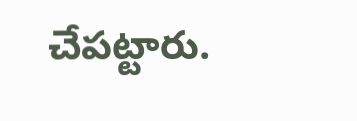చేపట్టారు.